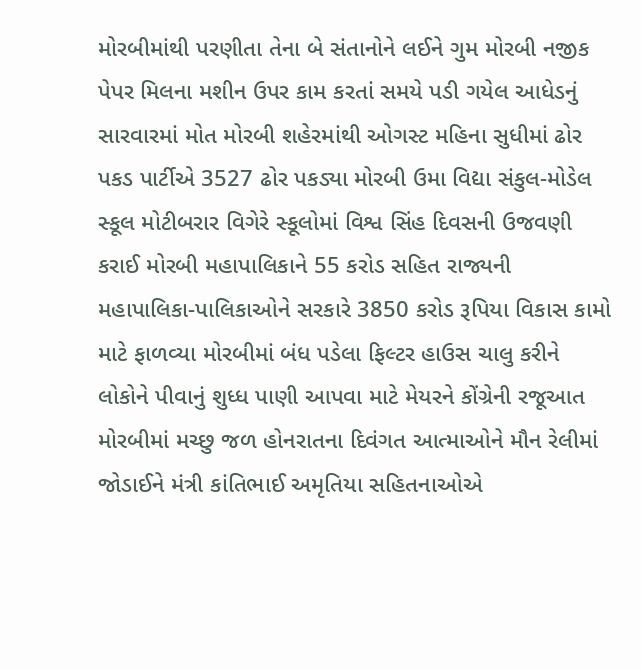મોરબીમાંથી પરણીતા તેના બે સંતાનોને લઈને ગુમ મોરબી નજીક પેપર મિલના મશીન ઉપર કામ કરતાં સમયે પડી ગયેલ આધેડનું સારવારમાં મોત મોરબી શહેરમાંથી ઓગસ્ટ મહિના સુધીમાં ઢોર પકડ પાર્ટીએ 3527 ઢોર પકડ્યા મોરબી ઉમા વિદ્યા સંકુલ-મોડેલ સ્કૂલ મોટીબરાર વિગેરે સ્કૂલોમાં વિશ્વ સિંહ દિવસની ઉજવણી કરાઈ મોરબી મહાપાલિકાને 55 કરોડ સહિત રાજ્યની મહાપાલિકા-પાલિકાઓને સરકારે 3850 કરોડ રૂપિયા વિકાસ કામો માટે ફાળવ્યા મોરબીમાં બંધ પડેલા ફિલ્ટર હાઉસ ચાલુ કરીને લોકોને પીવાનું શુધ્ધ પાણી આપવા માટે મેયરને કોંગ્રેની રજૂઆત મોરબીમાં મચ્છુ જળ હોનરાતના દિવંગત આત્માઓને મૌન રેલીમાં જોડાઈને મંત્રી કાંતિભાઈ અમૃતિયા સહિતનાઓએ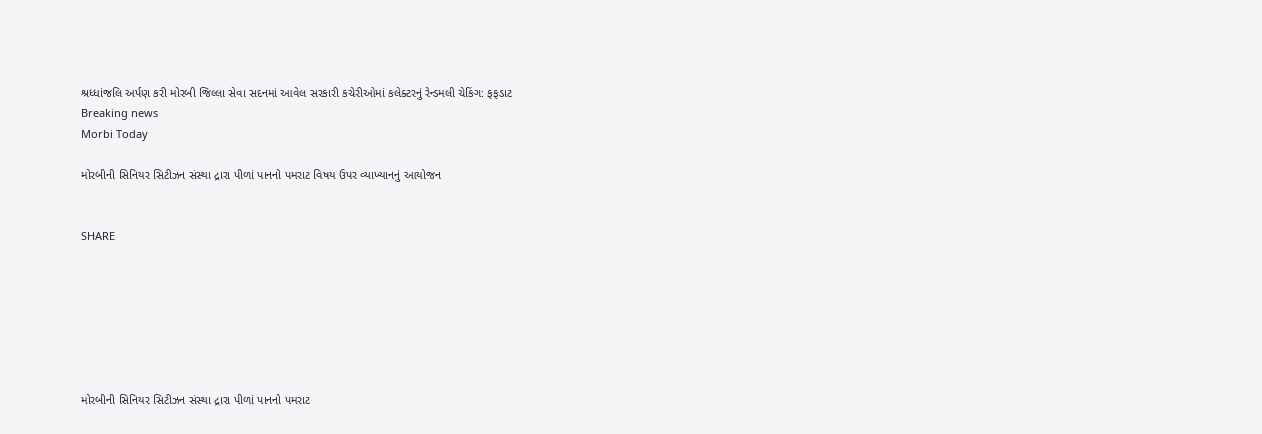શ્રધ્ધાંજલિ અર્પણ કરી મોરબી જિલ્લા સેવા સદનમાં આવેલ સરકારી કચેરીઓમાં કલેક્ટરનું રેન્ડમલી ચેકિંગ: ફફડાટ
Breaking news
Morbi Today

મોરબીની સિનિયર સિટીઝન સંસ્થા દ્રારા પીળાં પાનનો પમરાટ વિષય ઉપર વ્યાખ્યાનનું આયોજન


SHARE







મોરબીની સિનિયર સિટીઝન સંસ્થા દ્રારા પીળાં પાનનો પમરાટ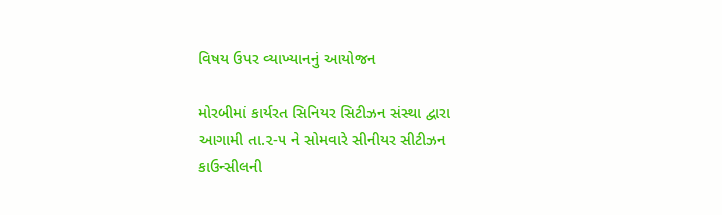વિષય ઉપર વ્યાખ્યાનનું આયોજન

મોરબીમાં કાર્યરત સિનિયર સિટીઝન સંસ્થા દ્વારા આગામી તા.૨-૫ ને સોમવારે સીનીયર સીટીઝન કાઉન્સીલની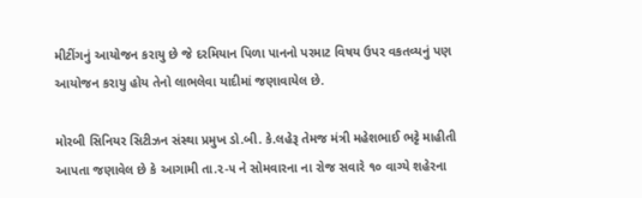મીટીંગનું આયોજન કરાયુ છે જે દરમિયાન પિળા પાનનો પરમાટ વિષય ઉપર વકતવ્યનું પણ આયોજન કરાયુ હોય તેનો લાભલેવા યાદીમાં જણાવાયેલ છે.

મોરબી સિનિયર સિટીઝન સંસ્થા પ્રમુખ ડો.બી. કે.લહેરૂ તેમજ મંત્રી મહેશભાઈ ભટ્ટે માહીતી આપતા જણાવેલ છે કે આગામી તા.૨-૫ ને સોમવારના ના રોજ સવારે ૧૦ વાગ્યે શહેરના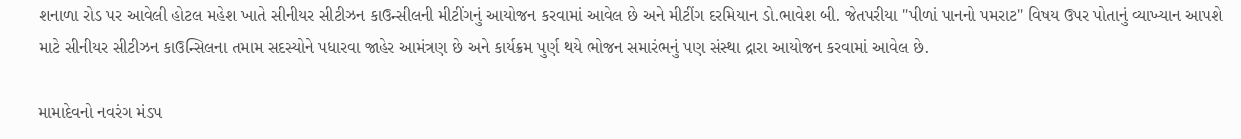શનાળા રોડ પર આવેલી હોટલ મહેશ ખાતે સીનીયર સીટીઝન કાઉન્સીલની મીટીંગનું આયોજન કરવામાં આવેલ છે અને મીટીંગ દરમિયાન ડો.ભાવેશ બી. જેતપરીયા "પીળાં પાનનો પમરાટ" વિષય ઉપર પોતાનું વ્યાખ્યાન આપશે માટે સીનીયર સીટીઝન કાઉન્સિલના તમામ સદસ્યોને પધારવા જાહેર આમંત્રણ છે અને કાર્યક્રમ પુર્ણ થયે ભોજન સમારંભનું પણ સંસ્થા દ્રારા આયોજન કરવામાં આવેલ છે.

મામાદેવનો નવરંગ મંડપ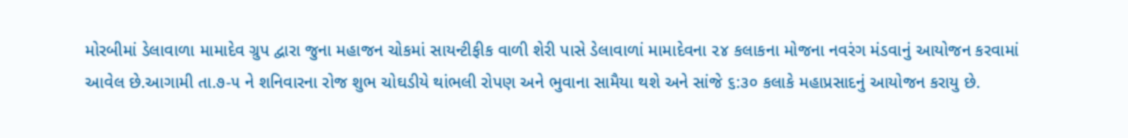મોરબીમાં ડેલાવાળા મામાદેવ ગ્રુપ દ્વારા જુના મહાજન ચોકમાં સાયન્ટીફીક વાળી શેરી પાસે ડેલાવાળાં મામાદેવના ૨૪ કલાકના મોજના નવરંગ મંડવાનું આયોજન કરવામાં આવેલ છે.આગામી તા.૭-૫ ને શનિવારના રોજ શુભ ચોઘડીયે થાંભલી રોપણ અને ભુવાના સામૈયા થશે અને સાંજે ૬:૩૦ કલાકે મહાપ્રસાદનું આયોજન કરાયુ છે.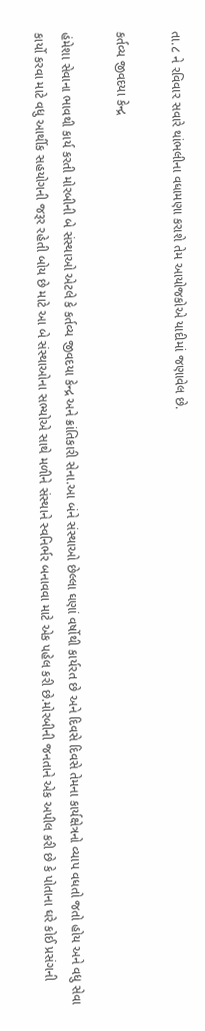તા.૮ ને રવિવાર સવારે થાંભલીના વધામણા કરાશે તેમ આયોજકોએ યાદીમાં જણાવેલ છે.

કર્તવ્ય જીવદયા કેન્દ્ર

હંમેશા સેવાના ભાવથી કાર્ય કરતી મોરબીની બે સંસ્થાઓ એટલે કે કર્તવ્ય જીવદયા કેન્દ્ર અને ક્રાંતિકારી સેના.આ બંને સંસ્થાઓ છેલ્લા ઘણાં વર્ષોથી કાર્યરત છે અને દિવસે દિવસે તેમના કાર્યક્ષેત્રનો વ્યાપ વધતો જતો હોય અને વધુ સેવા કાર્યો કરવા માટે વધુ આર્થીક સહયોગની જરૂર રહેતી બોય છે માટે આ બે સંસ્થાઓના સભ્યોએ સાથે મળીને સંસ્થાને સ્વનિર્ભર બનાવવા માટે એક પહેલ કરી છે.મોરબીની જનતાને એક અપીલ કરી છે કે પોતાના ઘરે કોઈ પ્રસંગની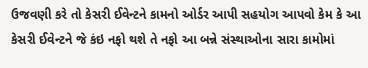ઉજવણી કરે તો કેસરી ઈવેન્ટને કામનો ઓર્ડર આપી સહયોગ આપવો કેમ કે આ કેસરી ઈવેન્ટને જે કંઇ નફો થશે તે નફો આ બન્ને સંસ્થાઓના સારા કામોમાં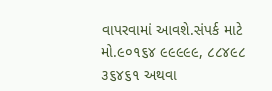વાપરવામાં આવશે.સંપર્ક માટે મો.૯૦૧૬૪ ૯૯૯૯૯, ૮૮૪૯૮ ૩૬૪૬૧ અથવા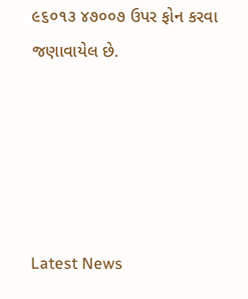૯૬૦૧૩ ૪૭૦૦૭ ઉપર ફોન કરવા જણાવાયેલ છે.





Latest News